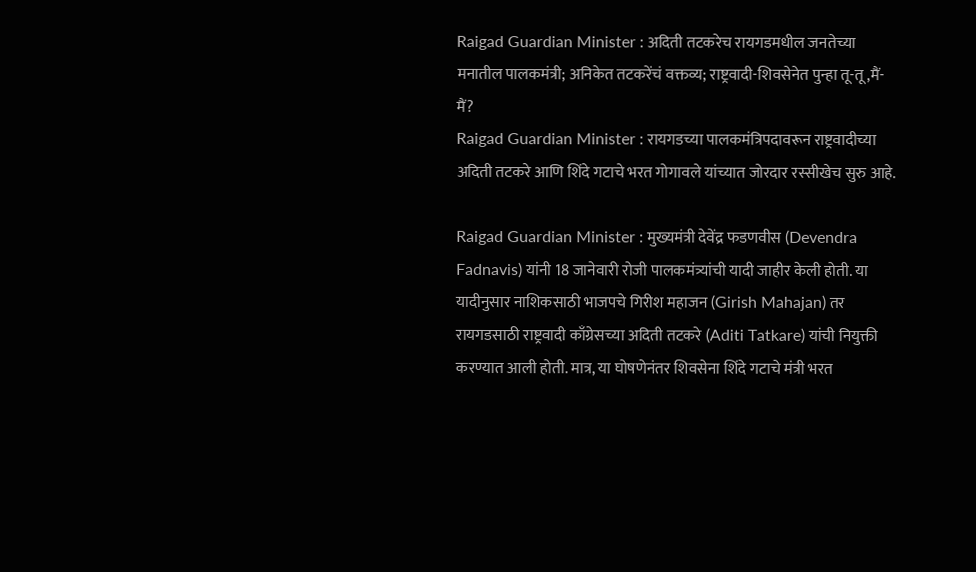Raigad Guardian Minister : अदिती तटकरेच रायगडमधील जनतेच्या मनातील पालकमंत्री; अनिकेत तटकरेंचं वक्तव्य; राष्ट्रवादी-शिवसेनेत पुन्हा तू-तू,मैं-मैं?
Raigad Guardian Minister : रायगडच्या पालकमंत्रिपदावरून राष्ट्रवादीच्या अदिती तटकरे आणि शिंदे गटाचे भरत गोगावले यांच्यात जोरदार रस्सीखेच सुरु आहे.

Raigad Guardian Minister : मुख्यमंत्री देवेंद्र फडणवीस (Devendra Fadnavis) यांनी 18 जानेवारी रोजी पालकमंत्र्यांची यादी जाहीर केली होती. या यादीनुसार नाशिकसाठी भाजपचे गिरीश महाजन (Girish Mahajan) तर रायगडसाठी राष्ट्रवादी काँग्रेसच्या अदिती तटकरे (Aditi Tatkare) यांची नियुक्ती करण्यात आली होती. मात्र, या घोषणेनंतर शिवसेना शिंदे गटाचे मंत्री भरत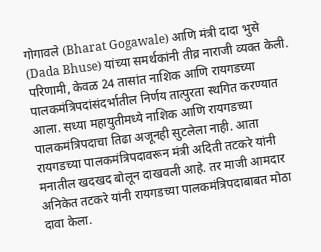गोगावले (Bharat Gogawale) आणि मंत्री दादा भुसे (Dada Bhuse) यांच्या समर्थकांनी तीव्र नाराजी व्यक्त केली. परिणामी, केवळ 24 तासांत नाशिक आणि रायगडच्या पालकमंत्रिपदांसंदर्भातील निर्णय तात्पुरता स्थगित करण्यात आला. सध्या महायुतीमध्ये नाशिक आणि रायगडच्या पालकमंत्रिपदाचा तिढा अजूनही सुटलेला नाही. आता रायगडच्या पालकमंत्रिपदावरून मंत्री अदिती तटकरे यांनी मनातील खदखद बोलून दाखवली आहे. तर माजी आमदार अनिकेत तटकरे यांनी रायगडच्या पालकमंत्रिपदाबाबत मोठा दावा केला.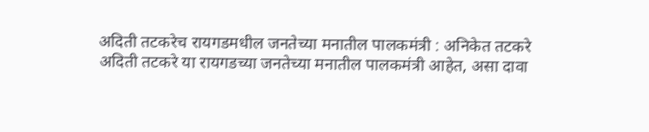अदिती तटकरेच रायगडमधील जनतेच्या मनातील पालकमंत्री : अनिकेत तटकरे
अदिती तटकरे या रायगडच्या जनतेच्या मनातील पालकमंत्री आहेत, असा दावा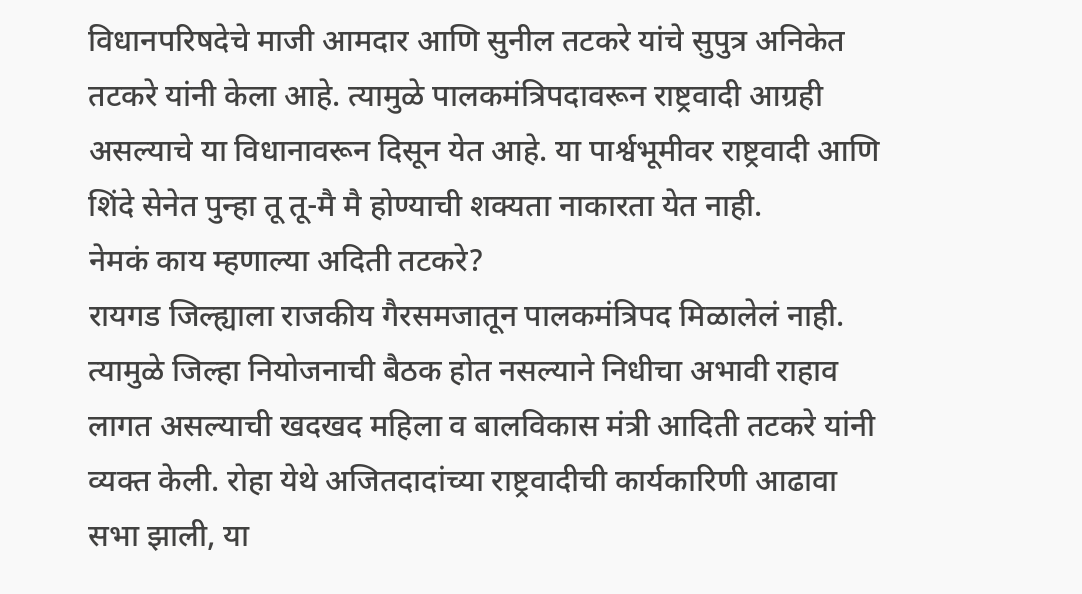विधानपरिषदेचे माजी आमदार आणि सुनील तटकरे यांचे सुपुत्र अनिकेत तटकरे यांनी केला आहे. त्यामुळे पालकमंत्रिपदावरून राष्ट्रवादी आग्रही असल्याचे या विधानावरून दिसून येत आहे. या पार्श्वभूमीवर राष्ट्रवादी आणि शिंदे सेनेत पुन्हा तू तू-मै मै होण्याची शक्यता नाकारता येत नाही.
नेमकं काय म्हणाल्या अदिती तटकरे?
रायगड जिल्ह्याला राजकीय गैरसमजातून पालकमंत्रिपद मिळालेलं नाही. त्यामुळे जिल्हा नियोजनाची बैठक होत नसल्याने निधीचा अभावी राहाव लागत असल्याची खदखद महिला व बालविकास मंत्री आदिती तटकरे यांनी व्यक्त केली. रोहा येथे अजितदादांच्या राष्ट्रवादीची कार्यकारिणी आढावा सभा झाली, या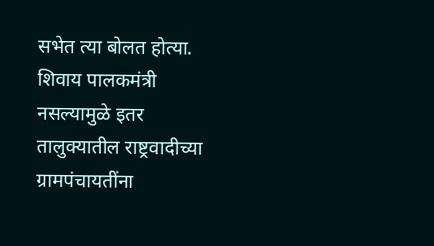सभेत त्या बोलत होत्या. शिवाय पालकमंत्री नसल्यामुळे इतर तालुक्यातील राष्ट्रवादीच्या ग्रामपंचायतींना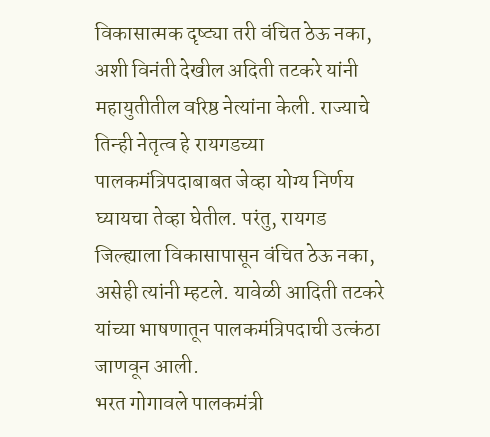विकासात्मक दृष्ट्या तरी वंचित ठेऊ नका, अशी विनंती देखील अदिती तटकरे यांनी महायुतीतील वरिष्ठ नेत्यांना केली. राज्याचे तिन्ही नेतृत्व हे रायगडच्या पालकमंत्रिपदाबाबत जेव्हा योग्य निर्णय घ्यायचा तेव्हा घेतील. परंतु, रायगड जिल्ह्याला विकासापासून वंचित ठेऊ नका, असेही त्यांनी म्हटले. यावेळी आदिती तटकरे यांच्या भाषणातून पालकमंत्रिपदाची उत्कंठा जाणवून आली.
भरत गोगावले पालकमंत्री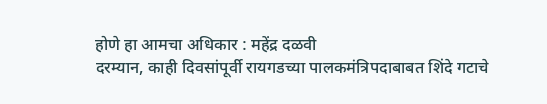होणे हा आमचा अधिकार : महेंद्र दळवी
दरम्यान, काही दिवसांपूर्वी रायगडच्या पालकमंत्रिपदाबाबत शिंदे गटाचे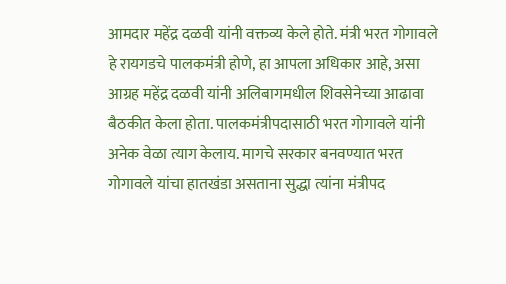आमदार महेंद्र दळवी यांनी वक्तव्य केले होते. मंत्री भरत गोगावले हे रायगडचे पालकमंत्री होणे, हा आपला अधिकार आहे, असा आग्रह महेंद्र दळवी यांनी अलिबागमधील शिवसेनेच्या आढावा बैठकीत केला होता. पालकमंत्रीपदासाठी भरत गोगावले यांनी अनेक वेळा त्याग केलाय. मागचे सरकार बनवण्यात भरत गोगावले यांचा हातखंडा असताना सुद्धा त्यांना मंत्रीपद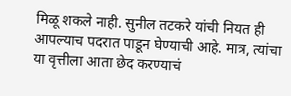मिळू शकले नाही. सुनील तटकरे यांची नियत ही आपल्याच पदरात पाडून घेण्याची आहे. मात्र, त्यांचा या वृत्तीला आता छेद करण्याचं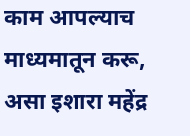काम आपल्याच माध्यमातून करू, असा इशारा महेंद्र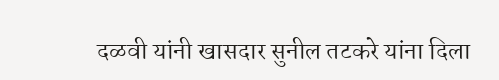दळवी यांनी खासदार सुनील तटकरे यांना दिला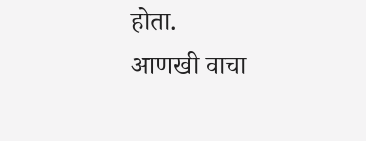होता.
आणखी वाचा